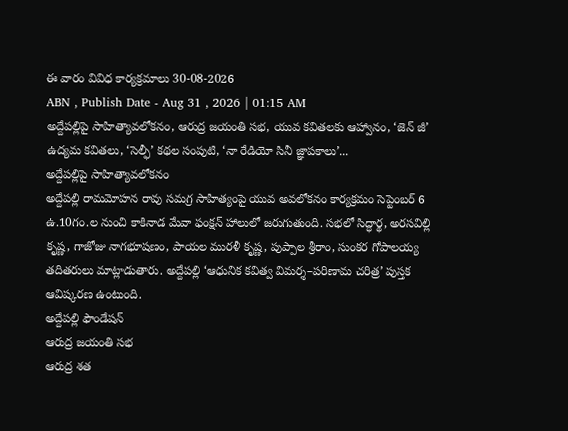ఈ వారం వివిధ కార్యక్రమాలు 30-08-2026
ABN , Publish Date - Aug 31 , 2026 | 01:15 AM
అద్దేపల్లిపై సాహిత్యావలోకనం, ఆరుద్ర జయంతి సభ, యువ కవితలకు ఆహ్వానం, ‘జెన్ జీ’ ఉద్యమ కవితలు, ‘సెల్ఫీ’ కథల సంపుటి, ‘నా రేడియో సినీ జ్ఞాపకాలు’...
అద్దేపల్లిపై సాహిత్యావలోకనం
అద్దేపల్లి రామమోహన రావు సమగ్ర సాహిత్యంపై యువ అవలోకనం కార్యక్రమం సెప్టెంబర్ 6 ఉ.10గం.ల నుంచి కాకినాడ మేవా ఫంక్షన్ హాలులో జరుగుతుంది. సభలో సిద్ధార్థ, అరసవిల్లి కృష్ణ, గాజోజు నాగభూషణం, పాయల మురళీ కృష్ణ, పుప్పాల శ్రీరాం, సుంకర గోపాలయ్య తదితరులు మాట్లాడుతారు. అద్దేపల్లి ‘ఆధునిక కవిత్వ విమర్శ–పరిణామ చరిత్ర’ పుస్తక ఆవిష్కరణ ఉంటుంది.
అద్దేపల్లి ఫౌండేషన్
ఆరుద్ర జయంతి సభ
ఆరుద్ర శత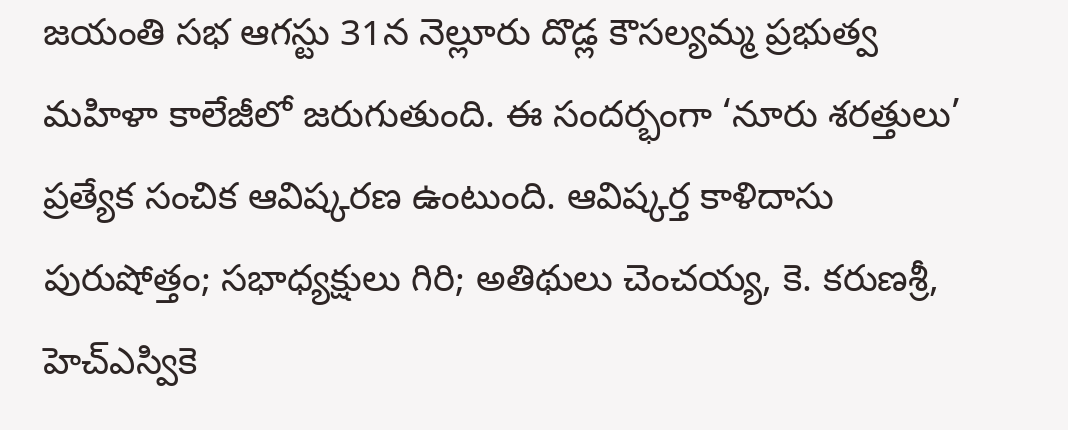జయంతి సభ ఆగస్టు 31న నెల్లూరు దొడ్ల కౌసల్యమ్మ ప్రభుత్వ మహిళా కాలేజీలో జరుగుతుంది. ఈ సందర్భంగా ‘నూరు శరత్తులు’ ప్రత్యేక సంచిక ఆవిష్కరణ ఉంటుంది. ఆవిష్కర్త కాళిదాసు పురుషోత్తం; సభాధ్యక్షులు గిరి; అతిథులు చెంచయ్య, కె. కరుణశ్రీ, హెచ్ఎస్వికె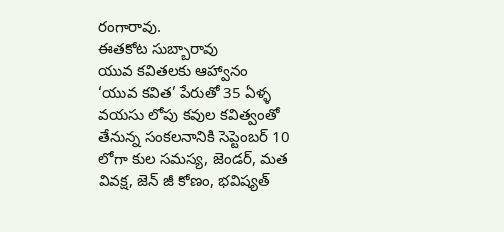రంగారావు.
ఈతకోట సుబ్బారావు
యువ కవితలకు ఆహ్వానం
‘యువ కవిత’ పేరుతో 35 ఏళ్ళ వయసు లోపు కవుల కవిత్వంతో తేనున్న సంకలనానికి సెప్టెంబర్ 10 లోగా కుల సమస్య, జెండర్, మత వివక్ష, జెన్ జీ కోణం, భవిష్యత్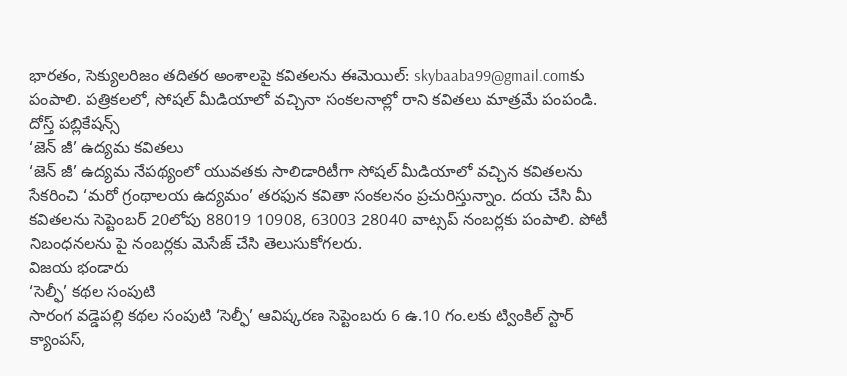భారతం, సెక్యులరిజం తదితర అంశాలపై కవితలను ఈమెయిల్: skybaaba99@gmail.comకు పంపాలి. పత్రికలలో, సోషల్ మీడియాలో వచ్చినా సంకలనాల్లో రాని కవితలు మాత్రమే పంపండి.
దోస్త్ పబ్లికేషన్స్
‘జెన్ జీ’ ఉద్యమ కవితలు
‘జెన్ జీ’ ఉద్యమ నేపథ్యంలో యువతకు సాలిడారిటీగా సోషల్ మీడియాలో వచ్చిన కవితలను సేకరించి ‘మరో గ్రంథాలయ ఉద్యమం’ తరఫున కవితా సంకలనం ప్రచురిస్తున్నాం. దయ చేసి మీ కవితలను సెప్టెంబర్ 20లోపు 88019 10908, 63003 28040 వాట్సప్ నంబర్లకు పంపాలి. పోటీ నిబంధనలను పై నంబర్లకు మెసేజ్ చేసి తెలుసుకోగలరు.
విజయ భండారు
‘సెల్ఫీ’ కథల సంపుటి
సారంగ వడ్డెపల్లి కథల సంపుటి ‘సెల్ఫీ’ ఆవిష్కరణ సెప్టెంబరు 6 ఉ.10 గం.లకు ట్వింకిల్ స్టార్ క్యాంపస్,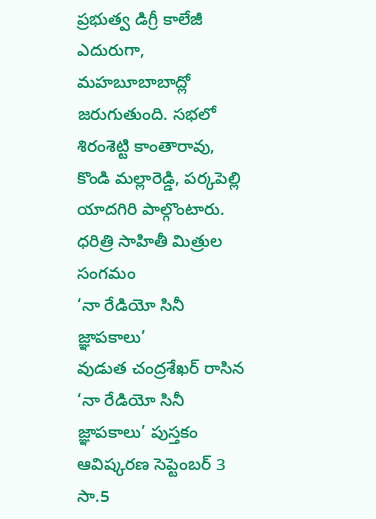ప్రభుత్వ డిగ్రీ కాలేజీ ఎదురుగా, మహబూబాబాద్లో జరుగుతుంది. సభలో శిరంశెట్టి కాంతారావు, కొండి మల్లారెడ్డి, పర్కపెల్లి యాదగిరి పాల్గొంటారు.
ధరిత్రి సాహితీ మిత్రుల సంగమం
‘నా రేడియో సినీ జ్ఞాపకాలు’
వుడుత చంద్రశేఖర్ రాసిన ‘నా రేడియో సినీ జ్ఞాపకాలు’ పుస్తకం ఆవిష్కరణ సెప్టెంబర్ 3 సా.5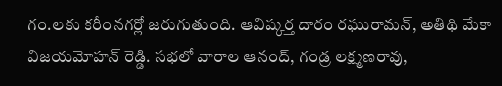గం.లకు కరీంనగర్లో జరుగుతుంది. ఆవిష్కర్త దారం రఘురామన్, అతిథి మేకా విజయమోహన్ రెడ్డి. సభలో వారాల ఆనంద్, గండ్ర లక్ష్మణరావు,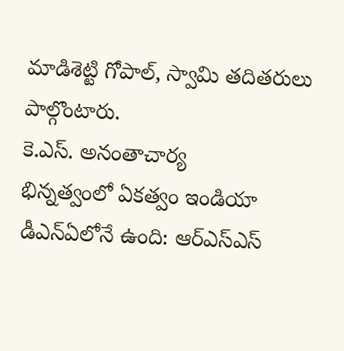మాడిశెట్టి గోపాల్, స్వామి తదితరులు పాల్గొంటారు.
కె.ఎస్. అనంతాచార్య
భిన్నత్వంలో ఏకత్వం ఇండియా డీఎన్ఏలోనే ఉంది: ఆర్ఎస్ఎస్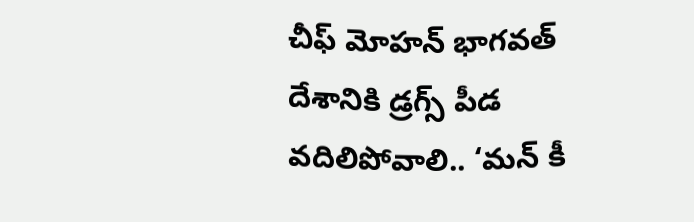చీఫ్ మోహన్ భాగవత్
దేశానికి డ్రగ్స్ పీడ వదిలిపోవాలి.. ‘మన్ కీ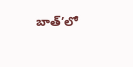బాత్’లో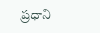ప్రధాని